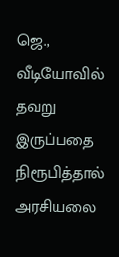ஜெ., வீடியோவில் தவறு இருப்பதை நிரூபித்தால் அரசியலை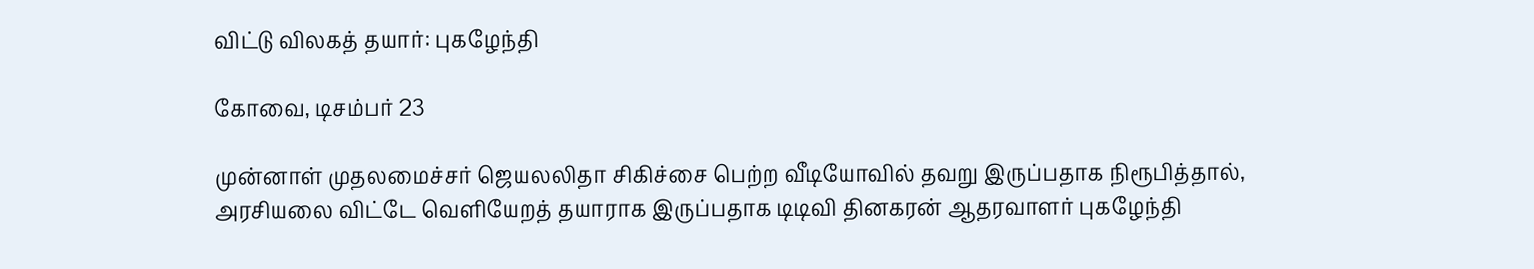விட்டு விலகத் தயார்: புகழேந்தி

கோவை, டிசம்பர் 23

முன்னாள் முதலமைச்சர் ஜெயலலிதா சிகிச்சை பெற்ற வீடியோவில் தவறு இருப்பதாக நிரூபித்தால், அரசியலை விட்டே வெளியேறத் தயாராக இருப்பதாக டிடிவி தினகரன் ஆதரவாளர் புகழேந்தி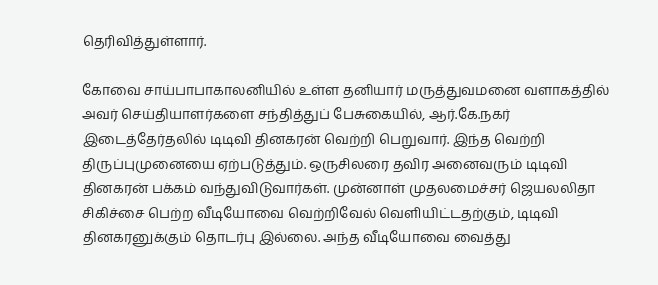தெரிவித்துள்ளார்.

கோவை சாய்பாபாகாலனியில் உள்ள தனியார் மருத்துவமனை வளாகத்தில் அவர் செய்தியாளர்களை சந்தித்துப் பேசுகையில், ஆர்.கே.நகர் இடைத்தேர்தலில் டிடிவி தினகரன் வெற்றி பெறுவார். இந்த வெற்றி திருப்புமுனையை ஏற்படுத்தும். ஒருசிலரை தவிர அனைவரும் டிடிவி தினகரன் பக்கம் வந்துவிடுவார்கள். முன்னாள் முதலமைச்சர் ஜெயலலிதா சிகிச்சை பெற்ற வீடியோவை வெற்றிவேல் வெளியிட்டதற்கும், டிடிவி தினகரனுக்கும் தொடர்பு இல்லை. அந்த வீடியோவை வைத்து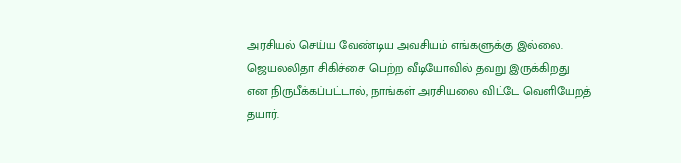அரசியல் செய்ய வேண்டிய அவசியம் எங்களுக்கு இல்லை. ஜெயலலிதா சிகிச்சை பெற்ற வீடியோவில் தவறு இருக்கிறது என நிருபீக்கப்பட்டால், நாங்கள் அரசியலை விட்டே வெளியேறத் தயார்.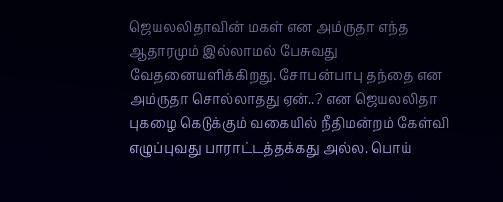ஜெயலலிதாவின் மகள் என அம்ருதா எந்த ஆதாரமும் இல்லாமல் பேசுவது வேதனையளிக்கிறது. சோபன்பாபு தந்தை என அம்ருதா சொல்லாதது ஏன்..? என ஜெயலலிதா புகழை கெடுக்கும் வகையில் நீதிமன்றம் கேள்வி எழுப்புவது பாராட்டத்தக்கது அல்ல. பொய்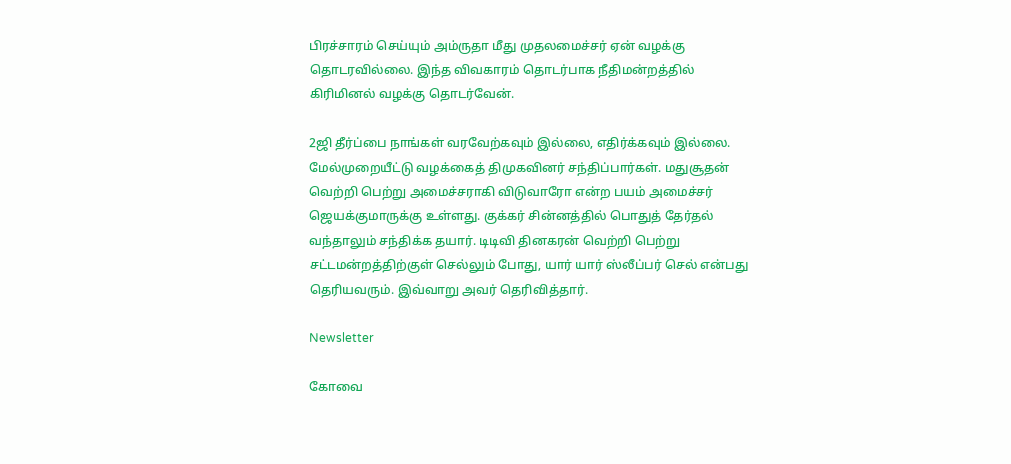பிரச்சாரம் செய்யும் அம்ருதா மீது முதலமைச்சர் ஏன் வழக்கு தொடரவில்லை. இந்த விவகாரம் தொடர்பாக நீதிமன்றத்தில் கிரிமினல் வழக்கு தொடர்வேன்.

2ஜி தீர்ப்பை நாங்கள் வரவேற்கவும் இல்லை, எதிர்க்கவும் இல்லை. மேல்முறையீட்டு வழக்கைத் திமுகவினர் சந்திப்பார்கள். மதுசூதன் வெற்றி பெற்று அமைச்சராகி விடுவாரோ என்ற பயம் அமைச்சர் ஜெயக்குமாருக்கு உள்ளது. குக்கர் சின்னத்தில் பொதுத் தேர்தல் வந்தாலும் சந்திக்க தயார். டிடிவி தினகரன் வெற்றி பெற்று சட்டமன்றத்திற்குள் செல்லும் போது, யார் யார் ஸ்லீப்பர் செல் என்பது தெரியவரும். இவ்வாறு அவர் தெரிவித்தார்.

Newsletter

கோவை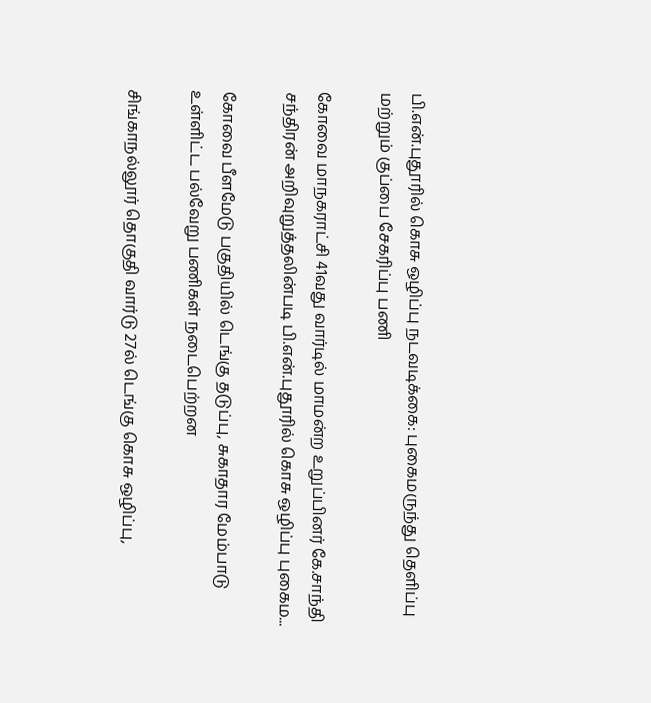பி.என்.புதூரில் கொசு ஒழிப்பு நடவடிக்கை: புகைமருந்து தெளிப்பு மற்றும் குப்பை சேகரிப்பு பணி

கோவை மாநகராட்சி 41வது வார்டில் மாமன்ற உறுப்பினர் கே.சாந்தி சந்திரன் அறிவுறுத்தலின்படி பி.என்.புதூரில் கொசு ஒழிப்பு புகைம...

கோவை பீளமேடு பகுதியில் டெங்கு தடுப்பு, சுகாதார மேம்பாடு உள்ளிட்ட பல்வேறு பணிகள் நடைபெற்றன

சிங்காநல்லூர் தொகுதி வார்டு 27ல் டெங்கு கொசு ஒழிப்பு,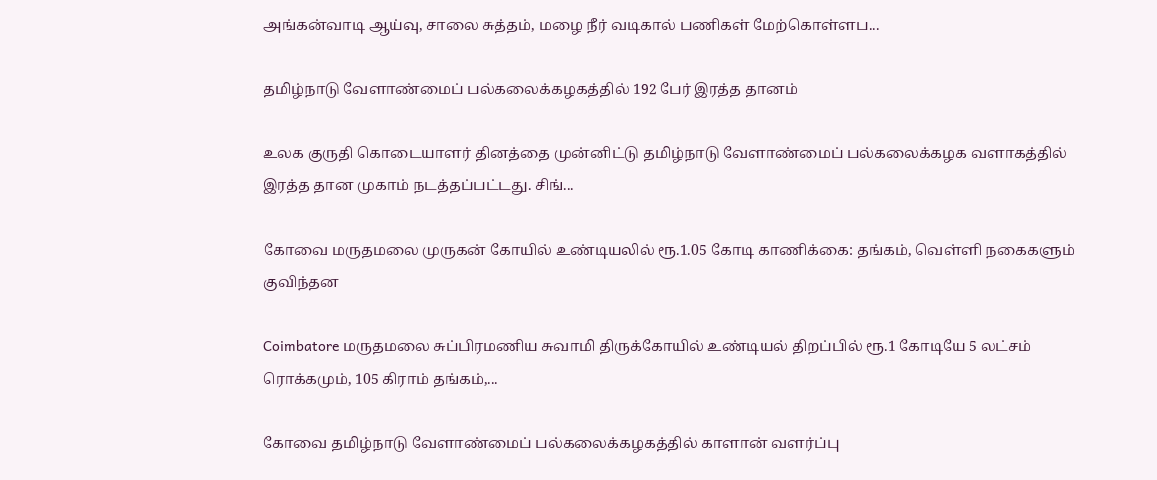அங்கன்வாடி ஆய்வு, சாலை சுத்தம், மழை நீர் வடிகால் பணிகள் மேற்கொள்ளப...

தமிழ்நாடு வேளாண்மைப் பல்கலைக்கழகத்தில் 192 பேர் இரத்த தானம்

உலக குருதி கொடையாளர் தினத்தை முன்னிட்டு தமிழ்நாடு வேளாண்மைப் பல்கலைக்கழக வளாகத்தில் இரத்த தான முகாம் நடத்தப்பட்டது. சிங்...

கோவை மருதமலை முருகன் கோயில் உண்டியலில் ரூ.1.05 கோடி காணிக்கை: தங்கம், வெள்ளி நகைகளும் குவிந்தன

Coimbatore மருதமலை சுப்பிரமணிய சுவாமி திருக்கோயில் உண்டியல் திறப்பில் ரூ.1 கோடியே 5 லட்சம் ரொக்கமும், 105 கிராம் தங்கம்,...

கோவை தமிழ்நாடு வேளாண்மைப் பல்கலைக்கழகத்தில் காளான் வளர்ப்பு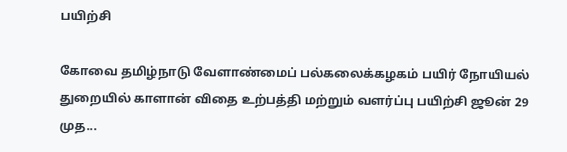பயிற்சி

கோவை தமிழ்நாடு வேளாண்மைப் பல்கலைக்கழகம் பயிர் நோயியல் துறையில் காளான் விதை உற்பத்தி மற்றும் வளர்ப்பு பயிற்சி ஜூன் 29 முத...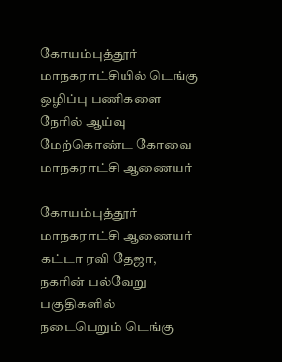கோயம்புத்தூர் மாநகராட்சியில் டெங்கு ஒழிப்பு பணிகளை நேரில் ஆய்வு மேற்கொண்ட கோவை மாநகராட்சி ஆணையர்

கோயம்புத்தூர் மாநகராட்சி ஆணையர் கட்டா ரவி தேஜா, நகரின் பல்வேறு பகுதிகளில் நடைபெறும் டெங்கு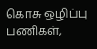கொசு ஒழிப்பு பணிகள்,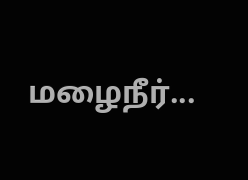மழைநீர்...